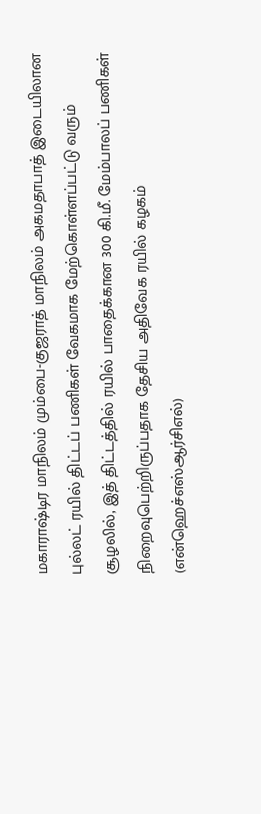மகாராஷ்டிர மாநிலம் மும்பை-குஜராத் மாநிலம் அகமதாபாத் இடையிலான புல்லட் ரயில் திட்டப் பணிகள் வேகமாக மேற்கொள்ளப்பட்டு வரும் சூழலில், இத் திட்டத்தில் ரயில் பாதைக்கான 300 கி.மீ. மேம்பாலப் பணிகள் நிறைவுபெற்றிருப்பதாக தேசிய அதிவேக ரயில் கழகம் (என்ஹெச்எஸ்ஆர்சிஎல்)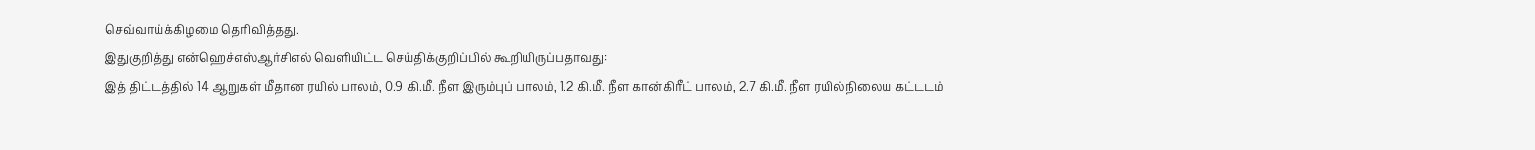செவ்வாய்க்கிழமை தெரிவித்தது.
இதுகுறித்து என்ஹெச்எஸ்ஆர்சிஎல் வெளியிட்ட செய்திக்குறிப்பில் கூறியிருப்பதாவது:
இத் திட்டத்தில் 14 ஆறுகள் மீதான ரயில் பாலம், 0.9 கி.மீ. நீள இரும்புப் பாலம், 1.2 கி.மீ. நீள கான்கிரீட் பாலம், 2.7 கி.மீ. நீள ரயில்நிலைய கட்டடம்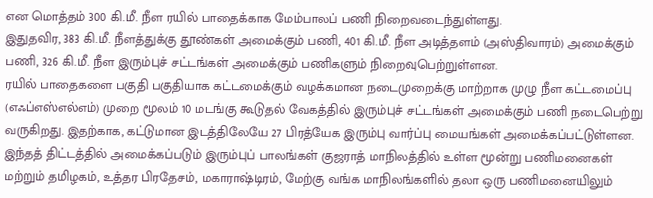என மொத்தம் 300 கி.மீ. நீள ரயில் பாதைக்காக மேம்பாலப் பணி நிறைவடைந்துள்ளது.
இதுதவிர, 383 கி.மீ. நீளத்துக்கு தூண்கள் அமைக்கும் பணி, 401 கி.மீ. நீள அடித்தளம் (அஸ்திவாரம்) அமைக்கும் பணி, 326 கி.மீ. நீள இரும்புச் சட்டங்கள் அமைக்கும் பணிகளும் நிறைவுபெற்றுள்ளன.
ரயில் பாதைகளை பகுதி பகுதியாக கட்டமைக்கும் வழக்கமான நடைமுறைக்கு மாற்றாக முழு நீள கட்டமைப்பு (எஃப்எஸ்எல்எம்) முறை மூலம் 10 மடங்கு கூடுதல் வேகத்தில் இரும்புச் சட்டங்கள் அமைக்கும் பணி நடைபெற்று வருகிறது. இதற்காக, கட்டுமான இடத்திலேயே 27 பிரத்யேக இரும்பு வார்ப்பு மையங்கள் அமைக்கப்பட்டுள்ளன.
இந்தத் திட்டத்தில் அமைக்கப்படும் இரும்புப் பாலங்கள் குஜராத் மாநிலத்தில் உள்ள மூன்று பணிமனைகள் மற்றும் தமிழகம், உத்தர பிரதேசம், மகாராஷ்டிரம், மேற்கு வங்க மாநிலங்களில் தலா ஒரு பணிமனையிலும்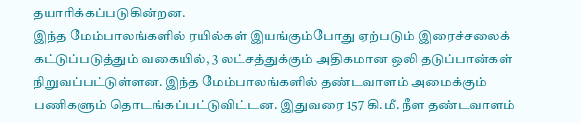தயாரிக்கப்படுகின்றன.
இந்த மேம்பாலங்களில் ரயில்கள் இயங்கும்போது ஏற்படும் இரைச்சலைக் கட்டுப்படுத்தும் வகையில், 3 லட்சத்துக்கும் அதிகமான ஒலி தடுப்பான்கள் நிறுவப்பட்டுள்ளன. இந்த மேம்பாலங்களில் தண்டவாளம் அமைக்கும் பணிகளும் தொடங்கப்பட்டுவிட்டன. இதுவரை 157 கி.மீ. நீள தண்டவாளம்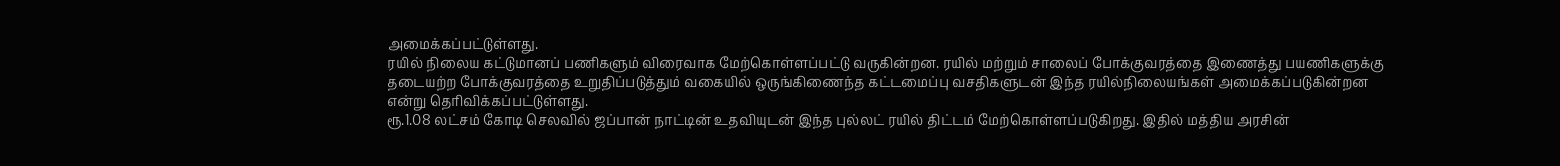அமைக்கப்பட்டுள்ளது.
ரயில் நிலைய கட்டுமானப் பணிகளும் விரைவாக மேற்கொள்ளப்பட்டு வருகின்றன. ரயில் மற்றும் சாலைப் போக்குவரத்தை இணைத்து பயணிகளுக்கு தடையற்ற போக்குவரத்தை உறுதிப்படுத்தும் வகையில் ஒருங்கிணைந்த கட்டமைப்பு வசதிகளுடன் இந்த ரயில்நிலையங்கள் அமைக்கப்படுகின்றன என்று தெரிவிக்கப்பட்டுள்ளது.
ரூ.1.08 லட்சம் கோடி செலவில் ஜப்பான் நாட்டின் உதவியுடன் இந்த புல்லட் ரயில் திட்டம் மேற்கொள்ளப்படுகிறது. இதில் மத்திய அரசின்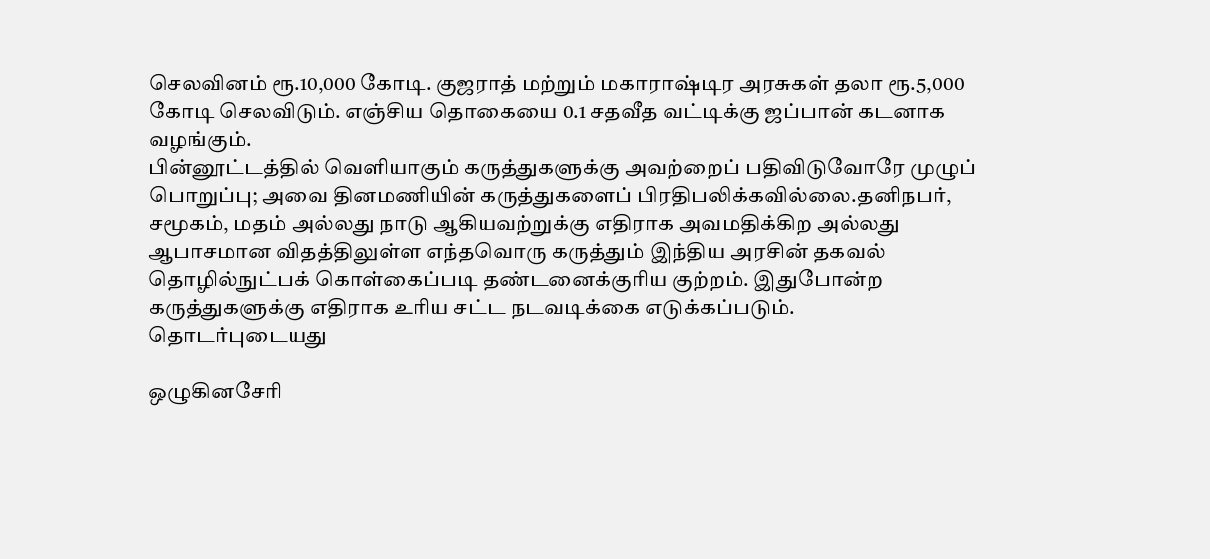செலவினம் ரூ.10,000 கோடி. குஜராத் மற்றும் மகாராஷ்டிர அரசுகள் தலா ரூ.5,000 கோடி செலவிடும். எஞ்சிய தொகையை 0.1 சதவீத வட்டிக்கு ஜப்பான் கடனாக வழங்கும்.
பின்னூட்டத்தில் வெளியாகும் கருத்துகளுக்கு அவற்றைப் பதிவிடுவோரே முழுப் பொறுப்பு; அவை தினமணியின் கருத்துகளைப் பிரதிபலிக்கவில்லை.தனிநபர், சமூகம், மதம் அல்லது நாடு ஆகியவற்றுக்கு எதிராக அவமதிக்கிற அல்லது ஆபாசமான விதத்திலுள்ள எந்தவொரு கருத்தும் இந்திய அரசின் தகவல் தொழில்நுட்பக் கொள்கைப்படி தண்டனைக்குரிய குற்றம். இதுபோன்ற கருத்துகளுக்கு எதிராக உரிய சட்ட நடவடிக்கை எடுக்கப்படும்.
தொடர்புடையது

ஒழுகினசேரி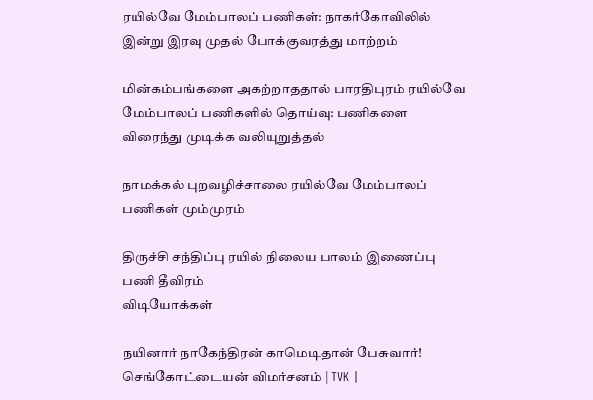ரயில்வே மேம்பாலப் பணிகள்: நாகர்கோவிலில் இன்று இரவு முதல் போக்குவரத்து மாற்றம்

மின்கம்பங்களை அகற்றாததால் பாரதிபுரம் ரயில்வே மேம்பாலப் பணிகளில் தொய்வு: பணிகளை விரைந்து முடிக்க வலியுறுத்தல்

நாமக்கல் புறவழிச்சாலை ரயில்வே மேம்பாலப் பணிகள் மும்முரம்

திருச்சி சந்திப்பு ரயில் நிலைய பாலம் இணைப்பு பணி தீவிரம்
விடியோக்கள்

நயினார் நாகேந்திரன் காமெடிதான் பேசுவார்! செங்கோட்டையன் விமர்சனம் | TVK |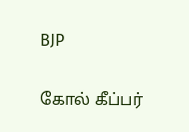BJP

கோல் கீப்பர்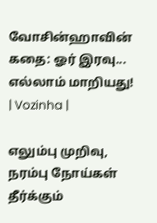வோசின்ஹாவின் கதை: ஓர் இரவு... எல்லாம் மாறியது! | Vozinha |

எலும்பு முறிவு, நரம்பு நோய்கள் தீர்க்கும்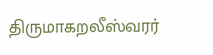திருமாகறலீஸ்வரர்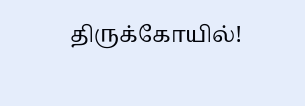திருக்கோயில்!